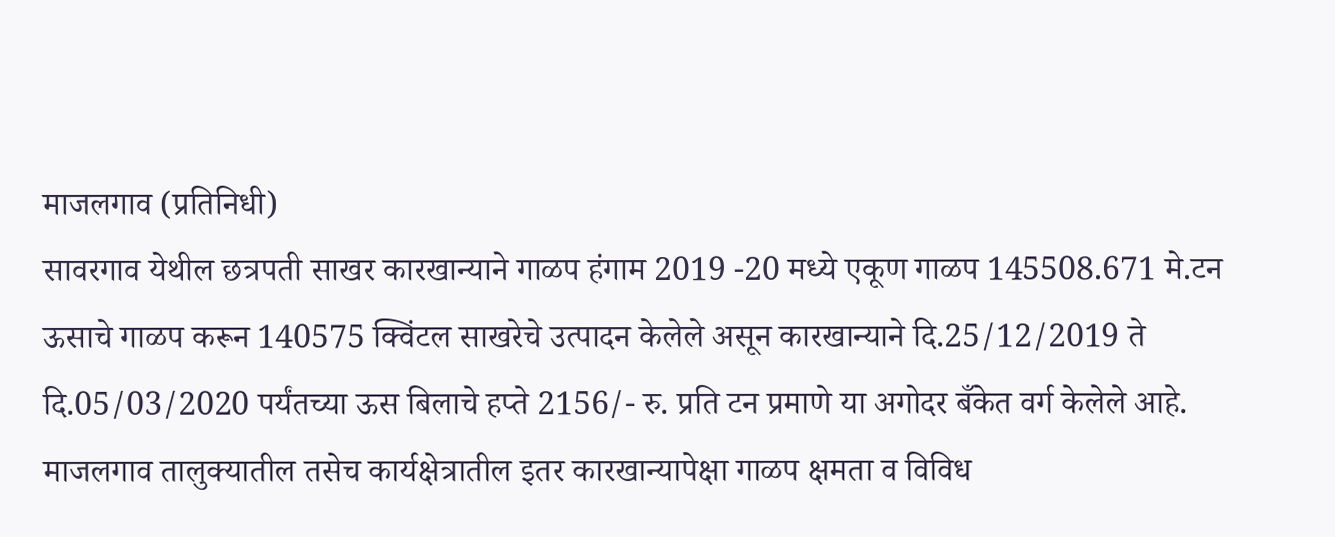माजलगाव (प्रतिनिधी)
सावरगाव येथील छत्रपती साखर कारखान्याने गाळप हंगाम 2019 -20 मध्ये एकूण गाळप 145508.671 मे.टन ऊसाचे गाळप करून 140575 क्विंटल साखरेचे उत्पादन केलेले असून कारखान्याने दि.25/12/2019 ते दि.05/03/2020 पर्यंतच्या ऊस बिलाचे हप्ते 2156/- रु. प्रति टन प्रमाणे या अगोदर बँकेत वर्ग केलेले आहे. माजलगाव तालुक्यातील तसेच कार्यक्षेत्रातील इतर कारखान्यापेक्षा गाळप क्षमता व विविध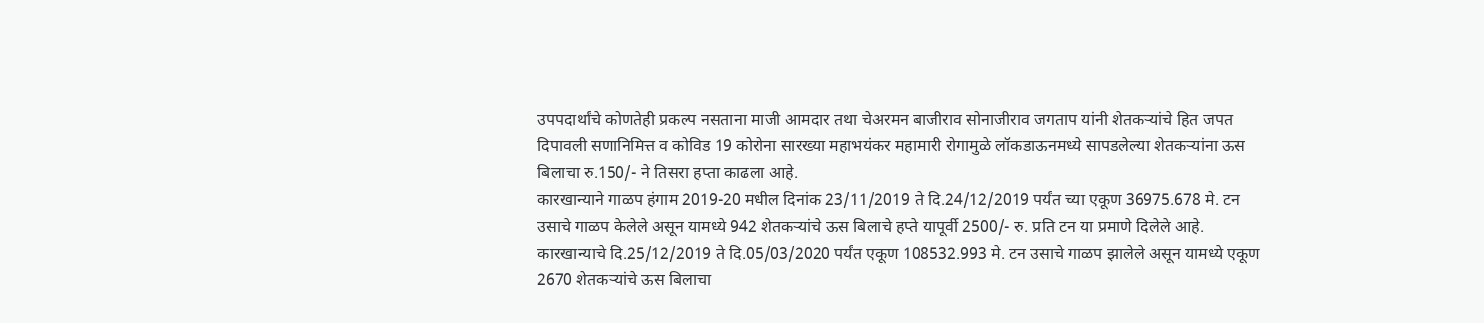उपपदार्थांचे कोणतेही प्रकल्प नसताना माजी आमदार तथा चेअरमन बाजीराव सोनाजीराव जगताप यांनी शेतकऱ्यांचे हित जपत दिपावली सणानिमित्त व कोविड 19 कोरोना सारख्या महाभयंकर महामारी रोगामुळे लॉकडाऊनमध्ये सापडलेल्या शेतकऱ्यांना ऊस बिलाचा रु.150/- ने तिसरा हप्ता काढला आहे.
कारखान्याने गाळप हंगाम 2019-20 मधील दिनांक 23/11/2019 ते दि.24/12/2019 पर्यंत च्या एकूण 36975.678 मे. टन उसाचे गाळप केलेले असून यामध्ये 942 शेतकऱ्यांचे ऊस बिलाचे हप्ते यापूर्वी 2500/- रु. प्रति टन या प्रमाणे दिलेले आहे.
कारखान्याचे दि.25/12/2019 ते दि.05/03/2020 पर्यंत एकूण 108532.993 मे. टन उसाचे गाळप झालेले असून यामध्ये एकूण 2670 शेतकऱ्यांचे ऊस बिलाचा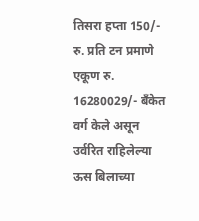तिसरा हप्ता 150/- रु. प्रति टन प्रमाणे एकूण रु. 16280029/- बँकेत वर्ग केले असून उर्वरित राहिलेल्या ऊस बिलाच्या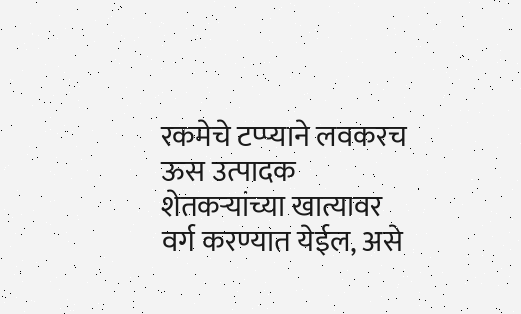रकमेचे टप्प्याने लवकरच ऊस उत्पादक शेतकऱ्यांच्या खात्यावर वर्ग करण्यात येईल, असे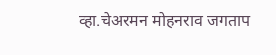व्हा.चेअरमन मोहनराव जगताप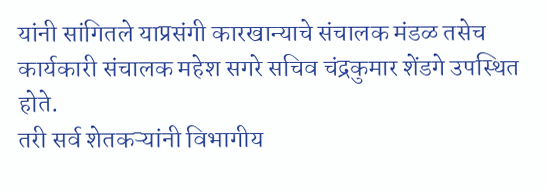यांनी सांगितले याप्रसंगी कारखान्याचे संचालक मंडळ तसेच कार्यकारी संचालक महेश सगरे सचिव चंद्रकुमार शेंडगे उपस्थित होते.
तरी सर्व शेतकऱ्यांनी विभागीय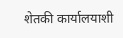शेतकी कार्यालयाशी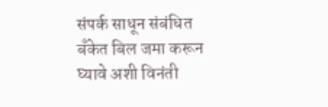संपर्क साधून संबंधित बँकेत बिल जमा करून घ्यावे अशी विनंती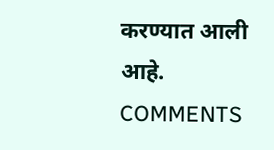करण्यात आली आहे.
COMMENTS